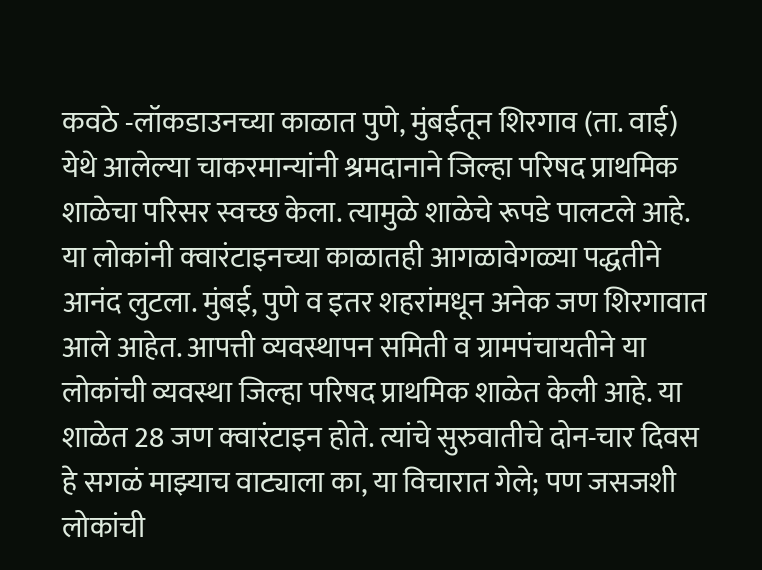कवठे -लॉकडाउनच्या काळात पुणे, मुंबईतून शिरगाव (ता. वाई) येथे आलेल्या चाकरमान्यांनी श्रमदानाने जिल्हा परिषद प्राथमिक शाळेचा परिसर स्वच्छ केला. त्यामुळे शाळेचे रूपडे पालटले आहे. या लोकांनी क्वारंटाइनच्या काळातही आगळावेगळ्या पद्धतीने आनंद लुटला. मुंबई, पुणे व इतर शहरांमधून अनेक जण शिरगावात आले आहेत. आपत्ती व्यवस्थापन समिती व ग्रामपंचायतीने या लोकांची व्यवस्था जिल्हा परिषद प्राथमिक शाळेत केली आहे. या शाळेत 28 जण क्वारंटाइन होते. त्यांचे सुरुवातीचे दोन-चार दिवस हे सगळं माझ्याच वाट्याला का, या विचारात गेले; पण जसजशी लोकांची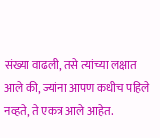संख्या वाढली, तसे त्यांच्या लक्षात आले की, ज्यांना आपण कधीच पहिले नव्हते, ते एकत्र आले आहेत.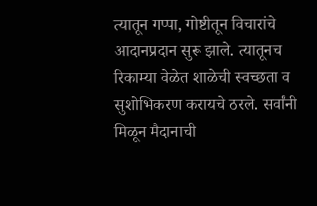त्यातून गप्पा, गोष्टीतून विचारांचे आदानप्रदान सुरू झाले. त्यातूनच रिकाम्या वेळेत शाळेची स्वच्छता व सुशोभिकरण करायचे ठरले. सर्वांनी मिळून मैदानाची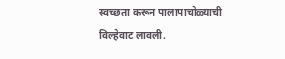स्वच्छता करून पालापाचोळ्याची विल्हेवाट लावली.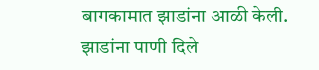बागकामात झाडांना आळी केली. झाडांना पाणी दिले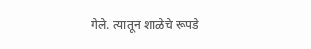गेले. त्यातून शाळेचे रूपडे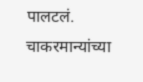पालटलं. चाकरमान्यांच्या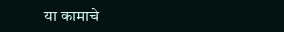या कामाचे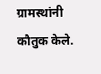ग्रामस्थांनी कौतुक केले.